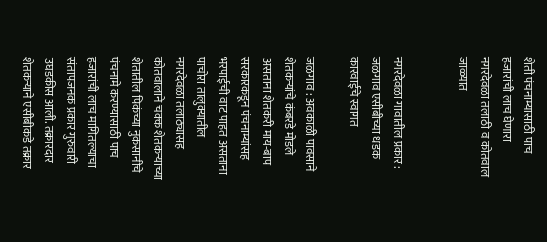शेती पंचनाम्यासाठी पाच हजारांची लाच घेणारा नगरदेवळा तलाठी व कोतवाल जाळ्यात


नगरदेवळा गावातील प्रकार : जळगाव एसीबीच्या धडक कारवाईचे स्वागत

जळगाव : अवकाळी पावसाने शेतकर्‍यांचे कंबरडे मोडले असताना शेतकरी माय-बाप सरकारकडून पंचनाम्यांसह भरपाईची वाट पाहत असताना पाचोरा तालुक्यातील नगरदेवळा तलाठ्यासह कोतवालाने चक्क शेतकर्‍याच्या शेतातील पिकंच्या नुकसानीचे पंचनामे करण्यासाठी पाच हजारांची लाच मागितल्याचा संतापजनक प्रकार गुरुवारी उघडकीस आली. तक्रारदार शेतकर्‍याने एसीबीकडे तक्रार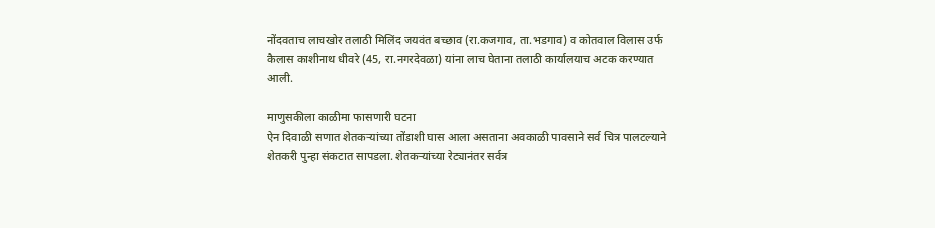नोंदवताच लाचखोर तलाठी मिलिंद जयवंत बच्छाव (रा.कजगाव, ता.भडगाव) व कोतवाल विलास उर्फ कैलास काशीनाथ धीवरे (45, रा.नगरदेवळा) यांना लाच घेताना तलाठी कार्यालयाच अटक करण्यात आली.

माणुसकीला काळीमा फासणारी घटना
ऐन दिवाळी सणात शेतकर्‍यांच्या तोंडाशी घास आला असताना अवकाळी पावसाने सर्व चित्र पालटल्याने शेतकरी पुन्हा संकटात सापडला. शेतकर्‍यांच्या रेट्यानंतर सर्वत्र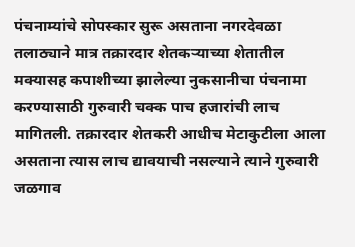पंचनाम्यांचे सोपस्कार सुरू असताना नगरदेवळा तलाठ्याने मात्र तक्रारदार शेतकर्‍याच्या शेतातील मक्यासह कपाशीच्या झालेल्या नुकसानीचा पंचनामा करण्यासाठी गुरुवारी चक्क पाच हजारांची लाच मागितली. तक्रारदार शेतकरी आधीच मेटाकुटीला आला असताना त्यास लाच द्यावयाची नसल्याने त्याने गुरुवारी जळगाव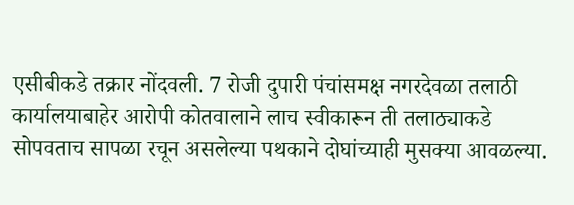एसीबीकडे तक्रार नोंदवली. 7 रोजी दुपारी पंचांसमक्ष नगरदेवळा तलाठी कार्यालयाबाहेर आरोपी कोतवालाने लाच स्वीकारून ती तलाठ्याकडे सोपवताच सापळा रचून असलेल्या पथकाने दोघांच्याही मुसक्या आवळल्या.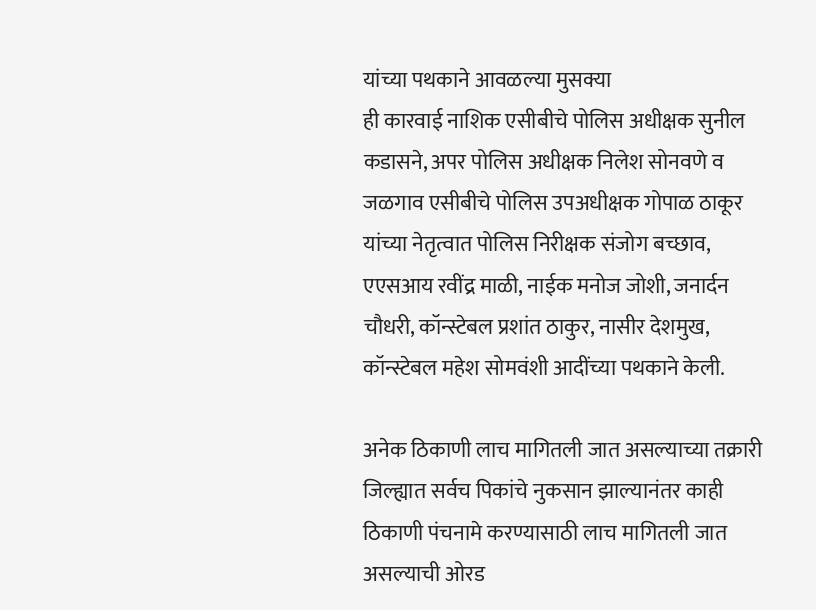यांच्या पथकाने आवळल्या मुसक्या
ही कारवाई नाशिक एसीबीचे पोलिस अधीक्षक सुनील कडासने, अपर पोलिस अधीक्षक निलेश सोनवणे व जळगाव एसीबीचे पोलिस उपअधीक्षक गोपाळ ठाकूर यांच्या नेतृत्वात पोलिस निरीक्षक संजोग बच्छाव, एएसआय रवींद्र माळी, नाईक मनोज जोशी, जनार्दन चौधरी, कॉन्स्टेबल प्रशांत ठाकुर, नासीर देशमुख, कॉन्स्टेबल महेश सोमवंशी आदींच्या पथकाने केली.

अनेक ठिकाणी लाच मागितली जात असल्याच्या तक्रारी
जिल्ह्यात सर्वच पिकांचे नुकसान झाल्यानंतर काही ठिकाणी पंचनामे करण्यासाठी लाच मागितली जात असल्याची ओरड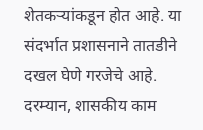शेतकर्‍यांकडून होत आहे. या संदर्भात प्रशासनाने तातडीने दखल घेणे गरजेचे आहे. दरम्यान, शासकीय काम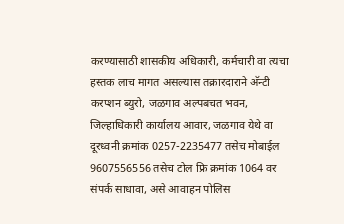करण्यासाठी शासकीय अधिकारी, कर्मचारी वा त्यचा हस्तक लाच मागत असल्यास तक्रारदाराने अ‍ॅन्टी करप्शन ब्युरो, जळगाव अल्पबचत भवन, जिल्हाधिकारी कार्यालय आवार, जळगाव येथे वा दूरध्वनी क्रमांक 0257-2235477 तसेच मोबाईल 9607556556 तसेच टोल फ्रि क्रमांक 1064 वर संपर्क साधावा, असे आवाहन पोलिस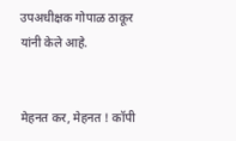उपअधीक्षक गोपाळ ठाकूर यांनी केले आहे.


मेहनत कर, मेहनत ! कॉपी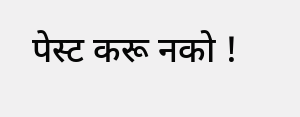पेस्ट करू नको !